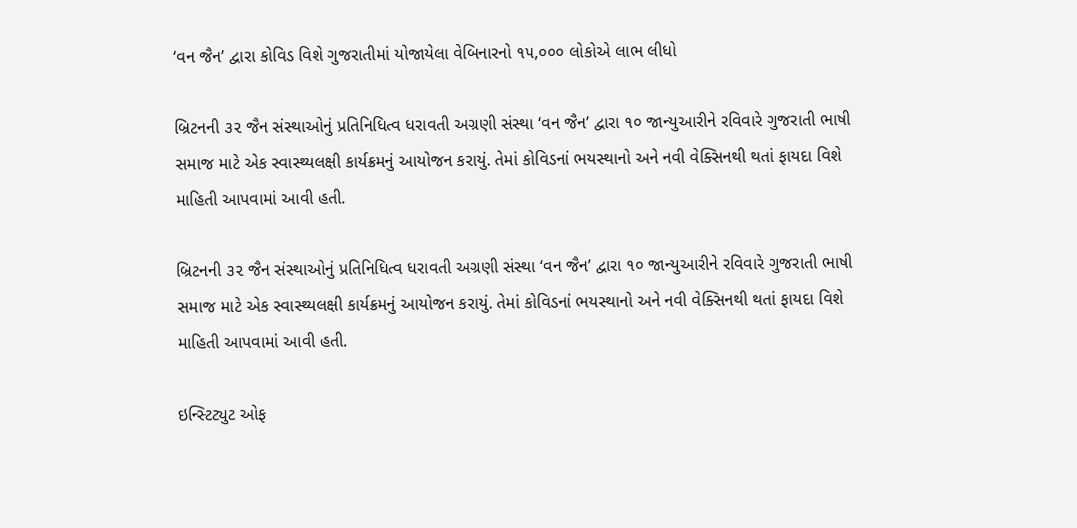‘વન જૈન’ દ્વારા કોવિડ વિશે ગુજરાતીમાં યોજાયેલા વેબિનારનો ૧૫,૦૦૦ લોકોએ લાભ લીધો

બ્રિટનની ૩૨ જૈન સંસ્થાઓનું પ્રતિનિધિત્વ ધરાવતી અગ્રણી સંસ્થા ‘વન જૈન’ દ્વારા ૧૦ જાન્યુઆરીને રવિવારે ગુજરાતી ભાષી સમાજ માટે એક સ્વાસ્થ્યલક્ષી કાર્યક્રમનું આયોજન કરાયું. તેમાં કોવિડનાં ભયસ્થાનો અને નવી વેક્સિનથી થતાં ફાયદા વિશે માહિતી આપવામાં આવી હતી.

બ્રિટનની ૩૨ જૈન સંસ્થાઓનું પ્રતિનિધિત્વ ધરાવતી અગ્રણી સંસ્થા ‘વન જૈન’ દ્વારા ૧૦ જાન્યુઆરીને રવિવારે ગુજરાતી ભાષી સમાજ માટે એક સ્વાસ્થ્યલક્ષી કાર્યક્રમનું આયોજન કરાયું. તેમાં કોવિડનાં ભયસ્થાનો અને નવી વેક્સિનથી થતાં ફાયદા વિશે માહિતી આપવામાં આવી હતી.

ઇન્સ્ટિટ્યુટ ઓફ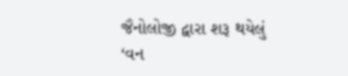જૈનોલોજી દ્વારા શરૂ થયેલું ‘વન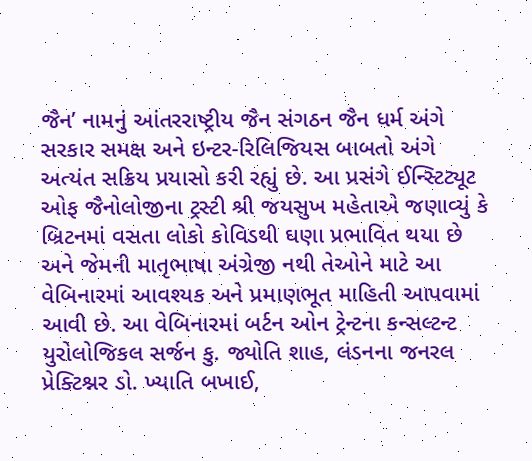જૈન’ નામનું આંતરરાષ્ટ્રીય જૈન સંગઠન જૈન ધર્મ અંગે સરકાર સમક્ષ અને ઇન્ટર-રિલિજિયસ બાબતો અંગે અત્યંત સક્રિય પ્રયાસો કરી રહ્યું છે. આ પ્રસંગે ઈન્સ્ટિટ્યૂટ ઓફ જૈનોલોજીના ટ્રસ્ટી શ્રી જયસુખ મહેતાએ જણાવ્યું કે બ્રિટનમાં વસતા લોકો કોવિડથી ઘણા પ્રભાવિત થયા છે અને જેમની માતૃભાષા અંગ્રેજી નથી તેઓને માટે આ વેબિનારમાં આવશ્યક અને પ્રમાણભૂત માહિતી આપવામાં આવી છે. આ વેબિનારમાં બર્ટન ઓન ટ્રેન્ટના કન્સલ્ટન્ટ યુરોલોજિકલ સર્જન કુ. જ્યોતિ શાહ, લંડનના જનરલ પ્રેક્ટિશ્નર ડો. ખ્યાતિ બખાઈ,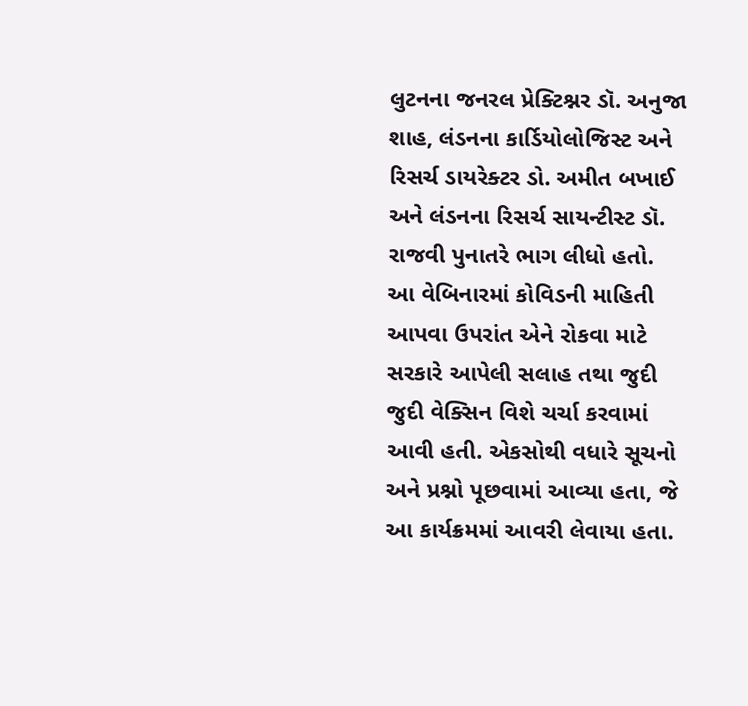લુટનના જનરલ પ્રેક્ટિશ્નર ડૉ. અનુજા શાહ, લંડનના કાર્ડિયોલોજિસ્ટ અને રિસર્ચ ડાયરેક્ટર ડો. અમીત બખાઈ અને લંડનના રિસર્ચ સાયન્ટીસ્ટ ડૉ. રાજવી પુનાતરે ભાગ લીધો હતો.
આ વેબિનારમાં કોવિડની માહિતી આપવા ઉપરાંત એને રોકવા માટે સરકારે આપેલી સલાહ તથા જુદી જુદી વેક્સિન વિશે ચર્ચા કરવામાં આવી હતી. એકસોથી વધારે સૂચનો અને પ્રશ્નો પૂછવામાં આવ્યા હતા, જે આ કાર્યક્રમમાં આવરી લેવાયા હતા.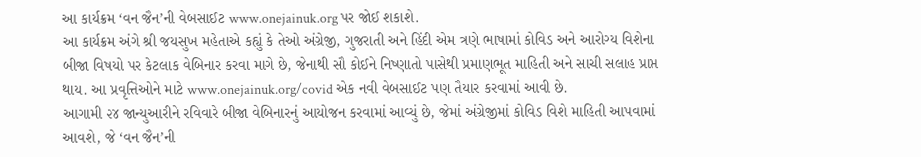આ કાર્યક્રમ ‘વન જૈન’ની વેબસાઈટ www.onejainuk.org પર જોઈ શકાશે.
આ કાર્યક્રમ અંગે શ્રી જયસુખ મહેતાએ કહ્યું કે તેઓ અંગ્રેજી, ગુજરાતી અને હિંદી એમ ત્રણે ભાષામાં કોવિડ અને આરોગ્ય વિશેના બીજા વિષયો પર કેટલાક વેબિનાર કરવા માગે છે, જેનાથી સૌ કોઈને નિષ્ણાતો પાસેથી પ્રમાણભૂત માહિતી અને સાચી સલાહ પ્રાપ્ત થાય. આ પ્રવૃત્તિઓને માટે www.onejainuk.org/covid એક નવી વેબસાઈટ પણ તૈયાર કરવામાં આવી છે.
આગામી ૨૪ જાન્યુઆરીને રવિવારે બીજા વેબિનારનું આયોજન કરવામાં આવ્યું છે, જેમાં અંગ્રેજીમાં કોવિડ વિશે માહિતી આપવામાં આવશે, જે ‘વન જૈન’ની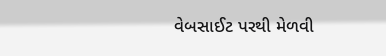વેબસાઈટ પરથી મેળવી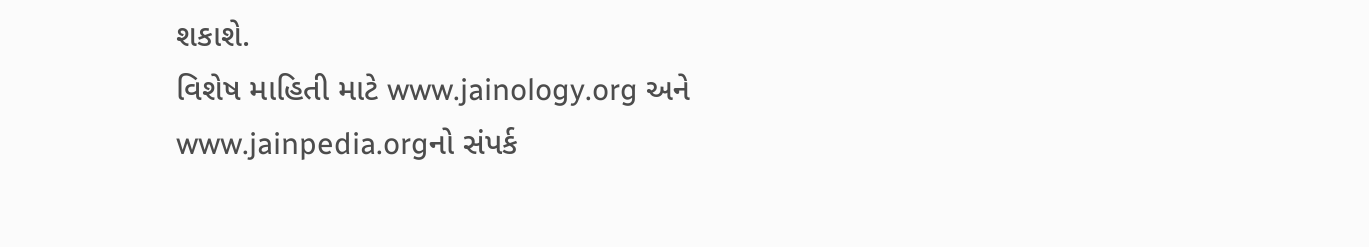શકાશે.
વિશેષ માહિતી માટે www.jainology.org અને www.jainpedia.orgનો સંપર્ક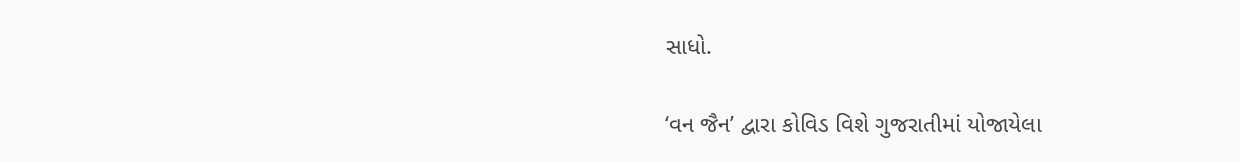સાધો.

‘વન જૈન’ દ્વારા કોવિડ વિશે ગુજરાતીમાં યોજાયેલા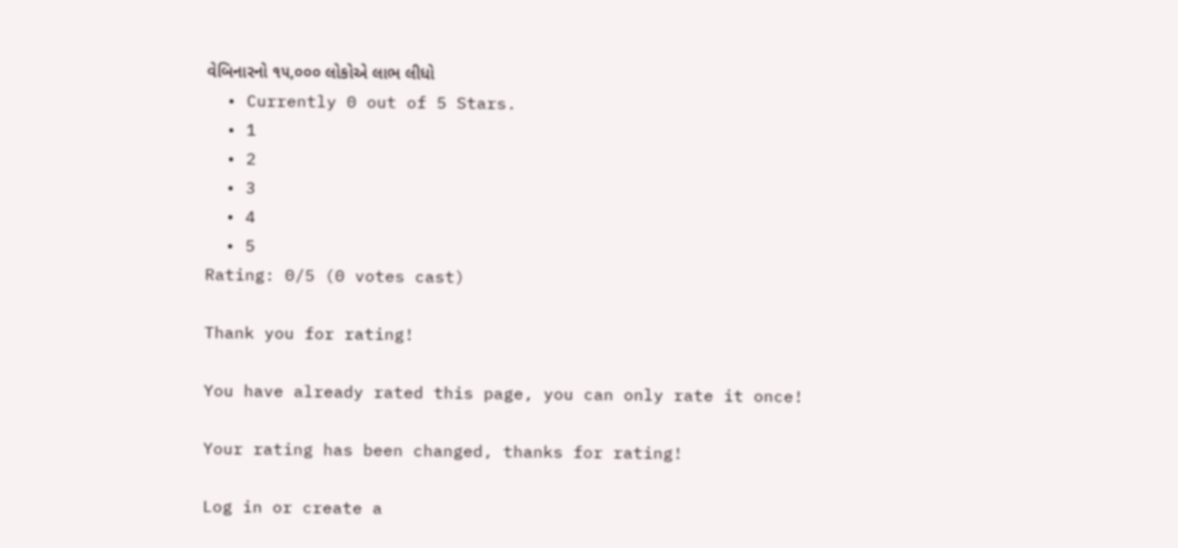વેબિનારનો ૧૫,૦૦૦ લોકોએ લાભ લીધો
  • Currently 0 out of 5 Stars.
  • 1
  • 2
  • 3
  • 4
  • 5
Rating: 0/5 (0 votes cast)

Thank you for rating!

You have already rated this page, you can only rate it once!

Your rating has been changed, thanks for rating!

Log in or create a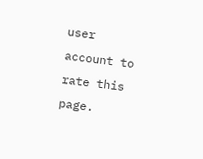user account to rate this page.